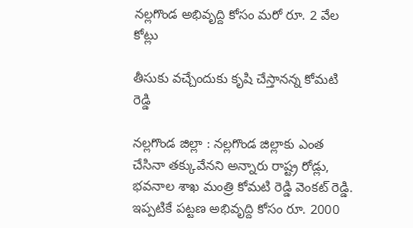న‌ల్ల‌గొండ అభివృద్ది కోసం మ‌రో రూ. 2 వేల కోట్లు

తీసుకు వ‌చ్చేందుకు కృషి చేస్తాన‌న్న కోమ‌టి రెడ్డి

న‌ల్ల‌గొండ జిల్లా : న‌ల్ల‌గొండ జిల్లాకు ఎంత చేసినా త‌క్కువేన‌ని అన్నారు రాష్ట్ర రోడ్లు, భ‌వ‌నాల శాఖ మంత్రి కోమ‌టి రెడ్డి వెంక‌ట్ రెడ్డి. ఇప్ప‌టికే ప‌ట్ట‌ణ అభివృద్ది కోసం రూ. 2000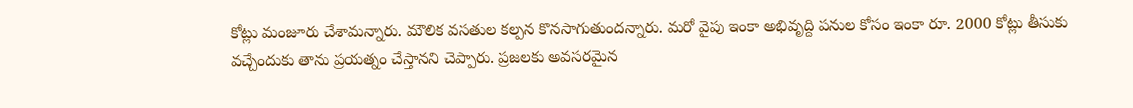కోట్లు మంజూరు చేశామ‌న్నారు. మౌలిక వ‌స‌తుల క‌ల్ప‌న కొన‌సాగుతుంద‌న్నారు. మ‌రో వైపు ఇంకా అభివృద్ది ప‌నుల కోసం ఇంకా రూ. 2000 కోట్లు తీసుకు వ‌చ్చేందుకు తాను ప్ర‌య‌త్నం చేస్తాన‌ని చెప్పారు. ప్రజలకు అవసరమైన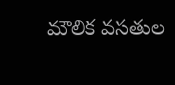మౌలిక వసతుల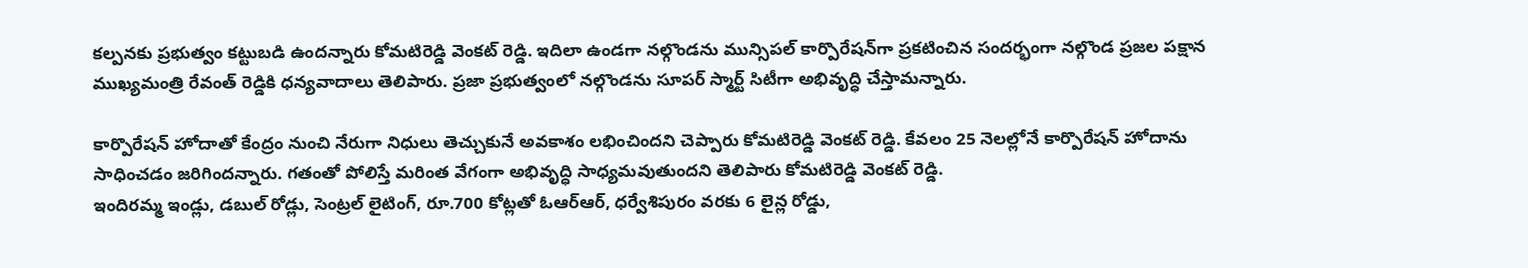కల్పనకు ప్రభుత్వం కట్టుబడి ఉందన్నారు కోమ‌టిరెడ్డి వెంక‌ట్ రెడ్డి. ఇదిలా ఉండ‌గా నల్గొండను మున్సిపల్ కార్పొరేషన్‌గా ప్రకటించిన సందర్భంగా నల్గొండ ప్రజల పక్షాన ముఖ్యమంత్రి రేవంత్ రెడ్డికి ధ‌న్య‌వాదాలు తెలిపారు. ప్రజా ప్రభుత్వంలో నల్గొండను సూపర్ స్మార్ట్ సిటీగా అభివృద్ధి చేస్తామ‌న్నారు.

కార్పొరేషన్ హోదాతో కేంద్రం నుంచి నేరుగా నిధులు తెచ్చుకునే అవకాశం లభించిందని చెప్పారు కోమ‌టిరెడ్డి వెంక‌ట్ రెడ్డి. కేవలం 25 నెలల్లోనే కార్పొరేషన్ హోదాను సాధించడం జ‌రిగింద‌న్నారు. గతంతో పోలిస్తే మరింత వేగంగా అభివృద్ధి సాధ్యమవుతుంద‌ని తెలిపారు కోమ‌టిరెడ్డి వెంక‌ట్ రెడ్డి.
ఇందిరమ్మ ఇండ్లు, డబుల్ రోడ్లు, సెంట్రల్ లైటింగ్, రూ.700 కోట్లతో ఓఆర్‌ఆర్, ధర్వేశిపురం వరకు 6 లైన్ల రోడ్డు,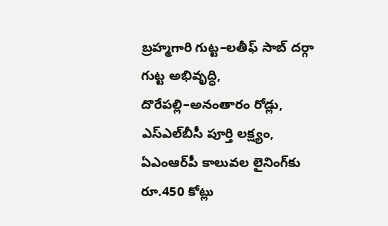బ్రహ్మగారి గుట్ట–లతీఫ్ సాబ్ దర్గా గుట్ట అభివృద్ధి, దొరేపల్లి–అనంతారం రోడ్లు, ఎస్ఎల్‌బీసీ పూర్తి లక్ష్యం, ఏఎంఆర్‌పీ కాలువల లైనింగ్‌కు రూ.450 కోట్లు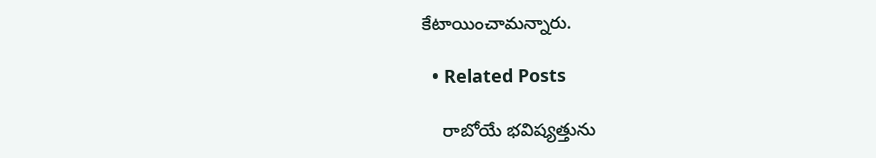కేటాయించామ‌న్నారు.

  • Related Posts

    రాబోయే భ‌విష్య‌త్తును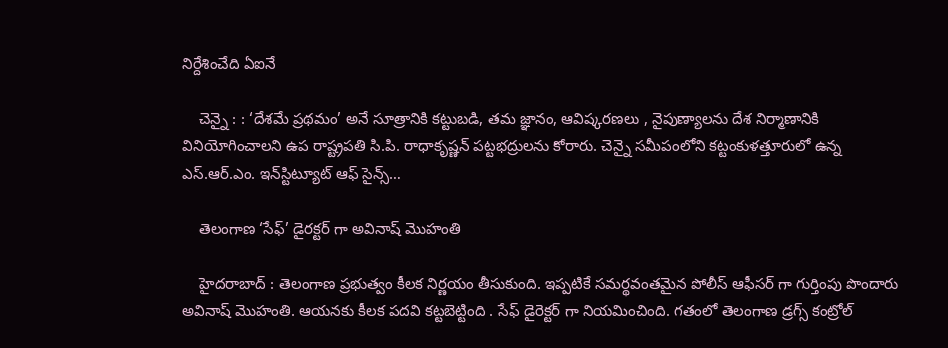నిర్దేశించేది ఏఐనే

    చెన్నై : : ‘దేశమే ప్రథమం’ అనే సూత్రానికి కట్టుబడి, తమ జ్ఞానం, ఆవిష్కరణలు , నైపుణ్యాలను దేశ నిర్మాణానికి వినియోగించాలని ఉప రాష్ట్రపతి సి.పి. రాధాకృష్ణన్ పట్టభద్రులను కోరారు. చెన్నై సమీపంలోని కట్టంకుళత్తూరులో ఉన్న ఎస్.ఆర్.ఎం. ఇన్‌స్టిట్యూట్ ఆఫ్ సైన్స్…

    తెలంగాణ ‘సేఫ్’ డైర‌క్ట‌ర్ గా అవినాష్ మొహంతి

    హైద‌రాబాద్ : తెలంగాణ ప్ర‌భుత్వం కీల‌క నిర్ణ‌యం తీసుకుంది. ఇప్ప‌టికే స‌మ‌ర్థ‌వంత‌మైన పోలీస్ ఆఫీస‌ర్ గా గుర్తింపు పొందారు అవినాష్ మొహంతి. ఆయ‌న‌కు కీల‌క ప‌ద‌వి క‌ట్ట‌బెట్టింది . సేఫ్ డైరెక్ట‌ర్ గా నియ‌మించింది. గతంలో తెలంగాణ డ్రగ్స్ కంట్రోల్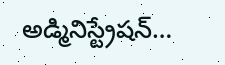అడ్మినిస్ట్రేషన్…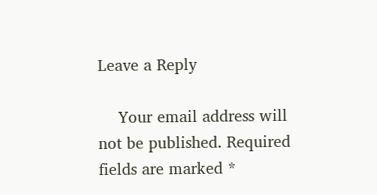Leave a Reply

    Your email address will not be published. Required fields are marked *